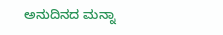ಅನುದಿನದ ಮನ್ನಾ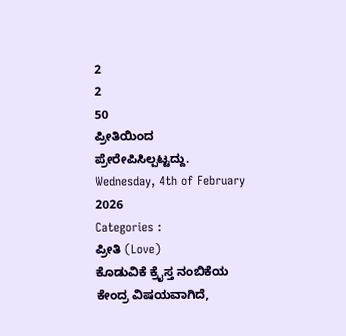2
2
50
ಪ್ರೀತಿಯಿಂದ ಪ್ರೇರೇಪಿಸಿಲ್ಪಟ್ಟದ್ದು.
Wednesday, 4th of February 2026
Categories :
ಪ್ರೀತಿ (Love)
ಕೊಡುವಿಕೆ ಕ್ರೈಸ್ತ ನಂಬಿಕೆಯ ಕೇಂದ್ರ ವಿಷಯವಾಗಿದೆ,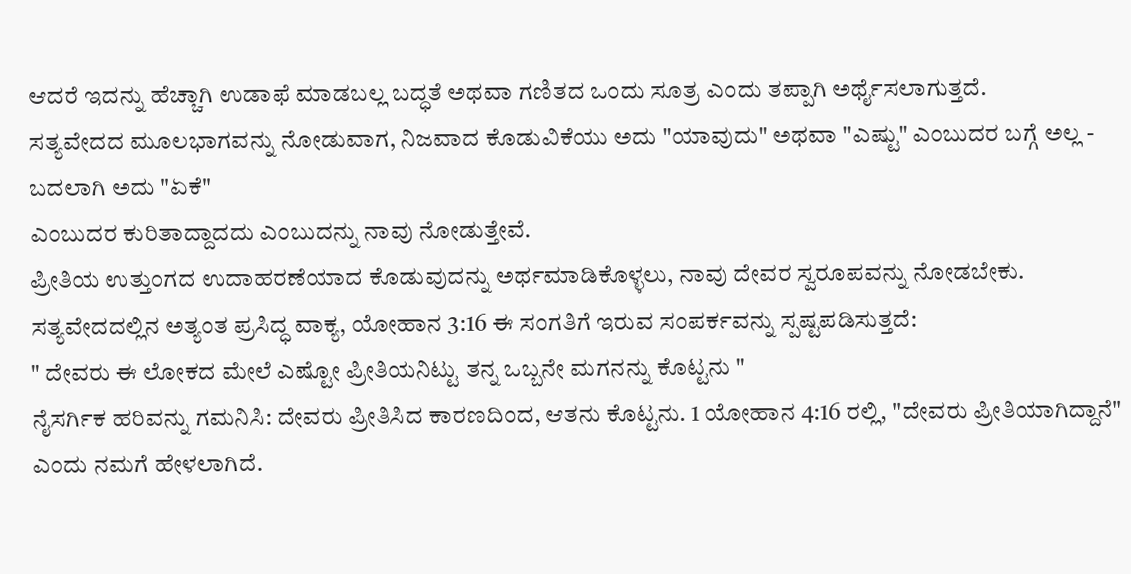ಆದರೆ ಇದನ್ನು ಹೆಚ್ಚಾಗಿ ಉಡಾಫೆ ಮಾಡಬಲ್ಲ ಬದ್ಧತೆ ಅಥವಾ ಗಣಿತದ ಒಂದು ಸೂತ್ರ ಎಂದು ತಪ್ಪಾಗಿ ಅರ್ಥೈಸಲಾಗುತ್ತದೆ.
ಸತ್ಯವೇದದ ಮೂಲಭಾಗವನ್ನು ನೋಡುವಾಗ, ನಿಜವಾದ ಕೊಡುವಿಕೆಯು ಅದು "ಯಾವುದು" ಅಥವಾ "ಎಷ್ಟು" ಎಂಬುದರ ಬಗ್ಗೆ ಅಲ್ಲ - ಬದಲಾಗಿ ಅದು "ಏಕೆ"
ಎಂಬುದರ ಕುರಿತಾದ್ದಾದದು ಎಂಬುದನ್ನು ನಾವು ನೋಡುತ್ತೇವೆ.
ಪ್ರೀತಿಯ ಉತ್ತುಂಗದ ಉದಾಹರಣೆಯಾದ ಕೊಡುವುದನ್ನು ಅರ್ಥಮಾಡಿಕೊಳ್ಳಲು, ನಾವು ದೇವರ ಸ್ವರೂಪವನ್ನು ನೋಡಬೇಕು.
ಸತ್ಯವೇದದಲ್ಲಿನ ಅತ್ಯಂತ ಪ್ರಸಿದ್ಧ ವಾಕ್ಯ, ಯೋಹಾನ 3:16 ಈ ಸಂಗತಿಗೆ ಇರುವ ಸಂಪರ್ಕವನ್ನು ಸ್ಪಷ್ಟಪಡಿಸುತ್ತದೆ:
" ದೇವರು ಈ ಲೋಕದ ಮೇಲೆ ಎಷ್ಟೋ ಪ್ರೀತಿಯನಿಟ್ಟು ತನ್ನ ಒಬ್ಬನೇ ಮಗನನ್ನು ಕೊಟ್ಟನು "
ನೈಸರ್ಗಿಕ ಹರಿವನ್ನು ಗಮನಿಸಿ: ದೇವರು ಪ್ರೀತಿಸಿದ ಕಾರಣದಿಂದ, ಆತನು ಕೊಟ್ಟನು. 1 ಯೋಹಾನ 4:16 ರಲ್ಲಿ, "ದೇವರು ಪ್ರೀತಿಯಾಗಿದ್ದಾನೆ" ಎಂದು ನಮಗೆ ಹೇಳಲಾಗಿದೆ.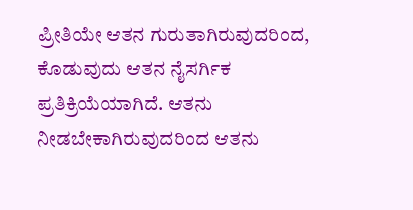ಪ್ರೀತಿಯೇ ಆತನ ಗುರುತಾಗಿರುವುದರಿಂದ, ಕೊಡುವುದು ಆತನ ನೈಸರ್ಗಿಕ ಪ್ರತಿಕ್ರಿಯೆಯಾಗಿದೆ. ಆತನು ನೀಡಬೇಕಾಗಿರುವುದರಿಂದ ಆತನು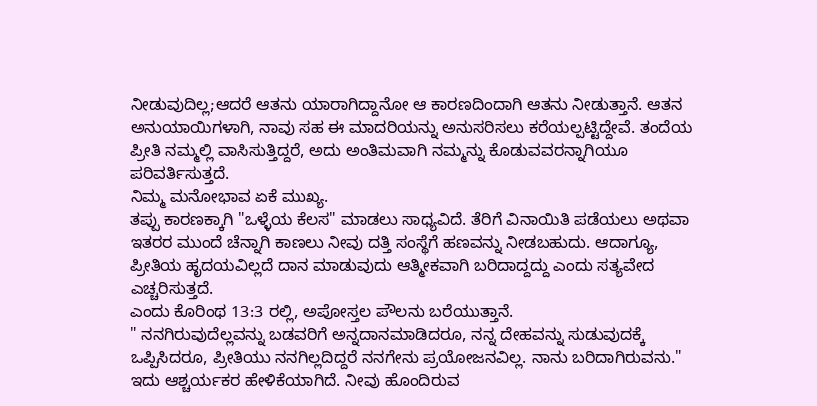ನೀಡುವುದಿಲ್ಲ;ಆದರೆ ಆತನು ಯಾರಾಗಿದ್ದಾನೋ ಆ ಕಾರಣದಿಂದಾಗಿ ಆತನು ನೀಡುತ್ತಾನೆ. ಆತನ ಅನುಯಾಯಿಗಳಾಗಿ, ನಾವು ಸಹ ಈ ಮಾದರಿಯನ್ನು ಅನುಸರಿಸಲು ಕರೆಯಲ್ಪಟ್ಟಿದ್ದೇವೆ. ತಂದೆಯ ಪ್ರೀತಿ ನಮ್ಮಲ್ಲಿ ವಾಸಿಸುತ್ತಿದ್ದರೆ, ಅದು ಅಂತಿಮವಾಗಿ ನಮ್ಮನ್ನು ಕೊಡುವವರನ್ನಾಗಿಯೂ ಪರಿವರ್ತಿಸುತ್ತದೆ.
ನಿಮ್ಮ ಮನೋಭಾವ ಏಕೆ ಮುಖ್ಯ.
ತಪ್ಪು ಕಾರಣಕ್ಕಾಗಿ "ಒಳ್ಳೆಯ ಕೆಲಸ" ಮಾಡಲು ಸಾಧ್ಯವಿದೆ. ತೆರಿಗೆ ವಿನಾಯಿತಿ ಪಡೆಯಲು ಅಥವಾ ಇತರರ ಮುಂದೆ ಚೆನ್ನಾಗಿ ಕಾಣಲು ನೀವು ದತ್ತಿ ಸಂಸ್ಥೆಗೆ ಹಣವನ್ನು ನೀಡಬಹುದು. ಆದಾಗ್ಯೂ, ಪ್ರೀತಿಯ ಹೃದಯವಿಲ್ಲದೆ ದಾನ ಮಾಡುವುದು ಆತ್ಮೀಕವಾಗಿ ಬರಿದಾದ್ದದ್ದು ಎಂದು ಸತ್ಯವೇದ ಎಚ್ಚರಿಸುತ್ತದೆ.
ಎಂದು ಕೊರಿಂಥ 13:3 ರಲ್ಲಿ, ಅಪೋಸ್ತಲ ಪೌಲನು ಬರೆಯುತ್ತಾನೆ.
" ನನಗಿರುವುದೆಲ್ಲವನ್ನು ಬಡವರಿಗೆ ಅನ್ನದಾನಮಾಡಿದರೂ, ನನ್ನ ದೇಹವನ್ನು ಸುಡುವುದಕ್ಕೆ ಒಪ್ಪಿಸಿದರೂ, ಪ್ರೀತಿಯು ನನಗಿಲ್ಲದಿದ್ದರೆ ನನಗೇನು ಪ್ರಯೋಜನವಿಲ್ಲ. ನಾನು ಬರಿದಾಗಿರುವನು."
ಇದು ಆಶ್ಚರ್ಯಕರ ಹೇಳಿಕೆಯಾಗಿದೆ. ನೀವು ಹೊಂದಿರುವ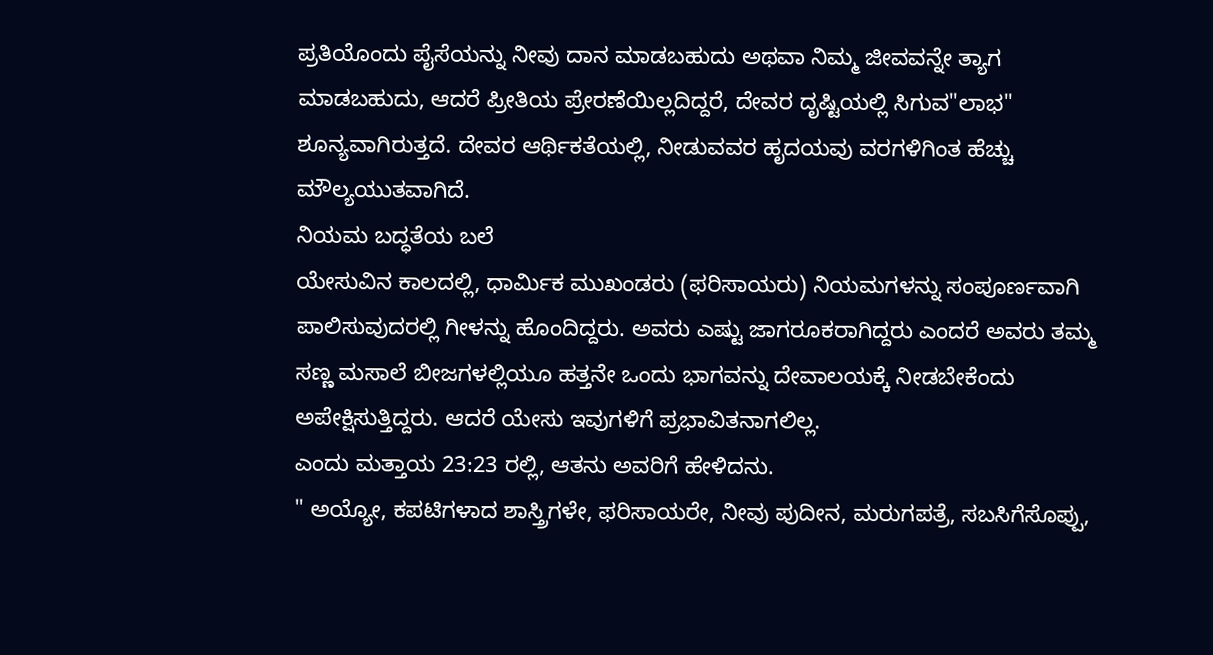ಪ್ರತಿಯೊಂದು ಪೈಸೆಯನ್ನು ನೀವು ದಾನ ಮಾಡಬಹುದು ಅಥವಾ ನಿಮ್ಮ ಜೀವವನ್ನೇ ತ್ಯಾಗ ಮಾಡಬಹುದು, ಆದರೆ ಪ್ರೀತಿಯ ಪ್ರೇರಣೆಯಿಲ್ಲದಿದ್ದರೆ, ದೇವರ ದೃಷ್ಟಿಯಲ್ಲಿ ಸಿಗುವ"ಲಾಭ" ಶೂನ್ಯವಾಗಿರುತ್ತದೆ. ದೇವರ ಆರ್ಥಿಕತೆಯಲ್ಲಿ, ನೀಡುವವರ ಹೃದಯವು ವರಗಳಿಗಿಂತ ಹೆಚ್ಚು ಮೌಲ್ಯಯುತವಾಗಿದೆ.
ನಿಯಮ ಬದ್ಧತೆಯ ಬಲೆ
ಯೇಸುವಿನ ಕಾಲದಲ್ಲಿ, ಧಾರ್ಮಿಕ ಮುಖಂಡರು (ಫರಿಸಾಯರು) ನಿಯಮಗಳನ್ನು ಸಂಪೂರ್ಣವಾಗಿ ಪಾಲಿಸುವುದರಲ್ಲಿ ಗೀಳನ್ನು ಹೊಂದಿದ್ದರು. ಅವರು ಎಷ್ಟು ಜಾಗರೂಕರಾಗಿದ್ದರು ಎಂದರೆ ಅವರು ತಮ್ಮ ಸಣ್ಣ ಮಸಾಲೆ ಬೀಜಗಳಲ್ಲಿಯೂ ಹತ್ತನೇ ಒಂದು ಭಾಗವನ್ನು ದೇವಾಲಯಕ್ಕೆ ನೀಡಬೇಕೆಂದು ಅಪೇಕ್ಷಿಸುತ್ತಿದ್ದರು. ಆದರೆ ಯೇಸು ಇವುಗಳಿಗೆ ಪ್ರಭಾವಿತನಾಗಲಿಲ್ಲ.
ಎಂದು ಮತ್ತಾಯ 23:23 ರಲ್ಲಿ, ಆತನು ಅವರಿಗೆ ಹೇಳಿದನು.
" ಅಯ್ಯೋ, ಕಪಟಿಗಳಾದ ಶಾಸ್ತ್ರಿಗಳೇ, ಫರಿಸಾಯರೇ, ನೀವು ಪುದೀನ, ಮರುಗಪತ್ರೆ, ಸಬಸಿಗೆಸೊಪ್ಪು,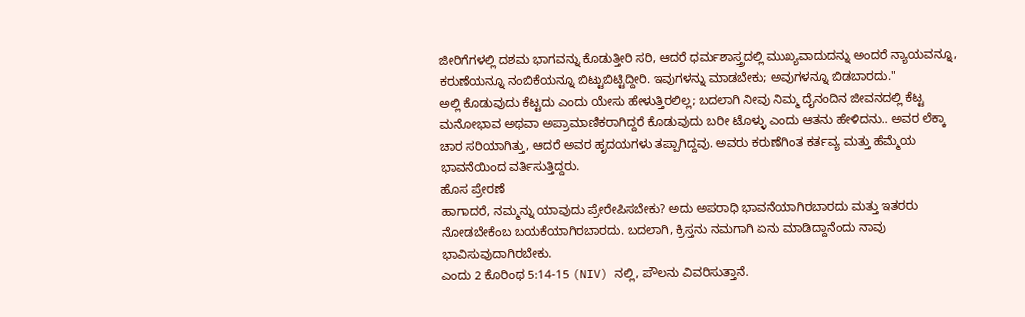ಜೀರಿಗೆಗಳಲ್ಲಿ ದಶಮ ಭಾಗವನ್ನು ಕೊಡುತ್ತೀರಿ ಸರಿ, ಆದರೆ ಧರ್ಮಶಾಸ್ತ್ರದಲ್ಲಿ ಮುಖ್ಯವಾದುದನ್ನು ಅಂದರೆ ನ್ಯಾಯವನ್ನೂ, ಕರುಣೆಯನ್ನೂ ನಂಬಿಕೆಯನ್ನೂ ಬಿಟ್ಟುಬಿಟ್ಟಿದ್ದೀರಿ. ಇವುಗಳನ್ನು ಮಾಡಬೇಕು; ಅವುಗಳನ್ನೂ ಬಿಡಬಾರದು."
ಅಲ್ಲಿ ಕೊಡುವುದು ಕೆಟ್ಟದು ಎಂದು ಯೇಸು ಹೇಳುತ್ತಿರಲಿಲ್ಲ; ಬದಲಾಗಿ ನೀವು ನಿಮ್ಮ ದೈನಂದಿನ ಜೀವನದಲ್ಲಿ ಕೆಟ್ಟ ಮನೋಭಾವ ಅಥವಾ ಅಪ್ರಾಮಾಣಿಕರಾಗಿದ್ದರೆ ಕೊಡುವುದು ಬರೀ ಟೊಳ್ಳು ಎಂದು ಆತನು ಹೇಳಿದನು.. ಅವರ ಲೆಕ್ಕಾ ಚಾರ ಸರಿಯಾಗಿತ್ತು, ಆದರೆ ಅವರ ಹೃದಯಗಳು ತಪ್ಪಾಗಿದ್ದವು. ಅವರು ಕರುಣೆಗಿಂತ ಕರ್ತವ್ಯ ಮತ್ತು ಹೆಮ್ಮೆಯ ಭಾವನೆಯಿಂದ ವರ್ತಿಸುತ್ತಿದ್ದರು.
ಹೊಸ ಪ್ರೇರಣೆ
ಹಾಗಾದರೆ, ನಮ್ಮನ್ನು ಯಾವುದು ಪ್ರೇರೇಪಿಸಬೇಕು? ಅದು ಅಪರಾಧಿ ಭಾವನೆಯಾಗಿರಬಾರದು ಮತ್ತು ಇತರರು ನೋಡಬೇಕೆಂಬ ಬಯಕೆಯಾಗಿರಬಾರದು. ಬದಲಾಗಿ, ಕ್ರಿಸ್ತನು ನಮಗಾಗಿ ಏನು ಮಾಡಿದ್ದಾನೆಂದು ನಾವು ಭಾವಿಸುವುದಾಗಿರಬೇಕು.
ಎಂದು 2 ಕೊರಿಂಥ 5:14-15 (NIV) ನಲ್ಲಿ, ಪೌಲನು ವಿವರಿಸುತ್ತಾನೆ.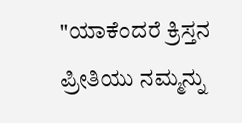"ಯಾಕೆಂದರೆ ಕ್ರಿಸ್ತನ ಪ್ರೀತಿಯು ನಮ್ಮನ್ನು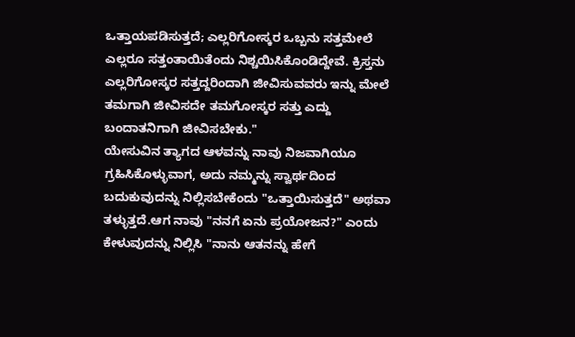ಒತ್ತಾಯಪಡಿಸುತ್ತದೆ; ಎಲ್ಲರಿಗೋಸ್ಕರ ಒಬ್ಬನು ಸತ್ತಮೇಲೆ ಎಲ್ಲರೂ ಸತ್ತಂತಾಯಿತೆಂದು ನಿಶ್ಚಯಿಸಿಕೊಂಡಿದ್ದೇವೆ. ಕ್ರಿಸ್ತನು ಎಲ್ಲರಿಗೋಸ್ಕರ ಸತ್ತದ್ದರಿಂದಾಗಿ ಜೀವಿಸುವವರು ಇನ್ನು ಮೇಲೆ ತಮಗಾಗಿ ಜೀವಿಸದೇ ತಮಗೋಸ್ಕರ ಸತ್ತು ಎದ್ದು ಬಂದಾತನಿಗಾಗಿ ಜೀವಿಸಬೇಕು."
ಯೇಸುವಿನ ತ್ಯಾಗದ ಆಳವನ್ನು ನಾವು ನಿಜವಾಗಿಯೂ ಗ್ರಹಿಸಿಕೊಳ್ಳುವಾಗ, ಅದು ನಮ್ಮನ್ನು ಸ್ವಾರ್ಥದಿಂದ ಬದುಕುವುದನ್ನು ನಿಲ್ಲಿಸಬೇಕೆಂದು "ಒತ್ತಾಯಿಸುತ್ತದೆ" ಅಥವಾ ತಳ್ಳುತ್ತದೆ.ಆಗ ನಾವು "ನನಗೆ ಏನು ಪ್ರಯೋಜನ?" ಎಂದು ಕೇಳುವುದನ್ನು ನಿಲ್ಲಿಸಿ "ನಾನು ಆತನನ್ನು ಹೇಗೆ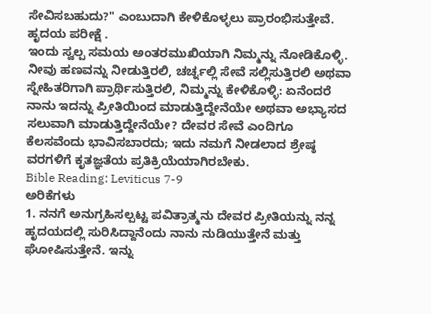ಸೇವಿಸಬಹುದು?" ಎಂಬುದಾಗಿ ಕೇಳಿಕೊಳ್ಳಲು ಪ್ರಾರಂಭಿಸುತ್ತೇವೆ.
ಹೃದಯ ಪರೀಕ್ಷೆ .
ಇಂದು ಸ್ವಲ್ಪ ಸಮಯ ಅಂತರಮುಖಿಯಾಗಿ ನಿಮ್ಮನ್ನು ನೋಡಿಕೊಳ್ಳಿ. ನೀವು ಹಣವನ್ನು ನೀಡುತ್ತಿರಲಿ, ಚರ್ಚ್ನಲ್ಲಿ ಸೇವೆ ಸಲ್ಲಿಸುತ್ತಿರಲಿ ಅಥವಾ ಸ್ನೇಹಿತರಿಗಾಗಿ ಪ್ರಾರ್ಥಿಸುತ್ತಿರಲಿ, ನಿಮ್ಮನ್ನು ಕೇಳಿಕೊಳ್ಳಿ: ಏನೆಂದರೆ ನಾನು ಇದನ್ನು ಪ್ರೀತಿಯಿಂದ ಮಾಡುತ್ತಿದ್ದೇನೆಯೇ ಅಥವಾ ಅಭ್ಯಾಸದ ಸಲುವಾಗಿ ಮಾಡುತ್ತಿದ್ದೇನೆಯೇ? ದೇವರ ಸೇವೆ ಎಂದಿಗೂ ಕೆಲಸವೆಂದು ಭಾವಿಸಬಾರದು; ಇದು ನಮಗೆ ನೀಡಲಾದ ಶ್ರೇಷ್ಠ ವರಗಳಿಗೆ ಕೃತಜ್ಞತೆಯ ಪ್ರತಿಕ್ರಿಯೆಯಾಗಿರಬೇಕು.
Bible Reading: Leviticus 7-9
ಅರಿಕೆಗಳು
1. ನನಗೆ ಅನುಗ್ರಹಿಸಲ್ಪಟ್ಟ ಪವಿತ್ರಾತ್ಮನು ದೇವರ ಪ್ರೀತಿಯನ್ನು ನನ್ನ ಹೃದಯದಲ್ಲಿ ಸುರಿಸಿದ್ದಾನೆಂದು ನಾನು ನುಡಿಯುತ್ತೇನೆ ಮತ್ತು ಘೋಷಿಸುತ್ತೇನೆ. ಇನ್ನು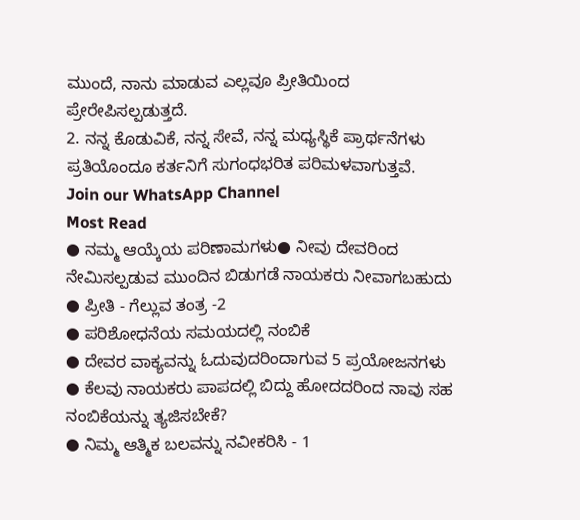ಮುಂದೆ, ನಾನು ಮಾಡುವ ಎಲ್ಲವೂ ಪ್ರೀತಿಯಿಂದ ಪ್ರೇರೇಪಿಸಲ್ಪಡುತ್ತದೆ.
2. ನನ್ನ ಕೊಡುವಿಕೆ, ನನ್ನ ಸೇವೆ, ನನ್ನ ಮಧ್ಯಸ್ಥಿಕೆ ಪ್ರಾರ್ಥನೆಗಳು ಪ್ರತಿಯೊಂದೂ ಕರ್ತನಿಗೆ ಸುಗಂಧಭರಿತ ಪರಿಮಳವಾಗುತ್ತವೆ.
Join our WhatsApp Channel
Most Read
● ನಮ್ಮ ಆಯ್ಕೆಯ ಪರಿಣಾಮಗಳು● ನೀವು ದೇವರಿಂದ ನೇಮಿಸಲ್ಪಡುವ ಮುಂದಿನ ಬಿಡುಗಡೆ ನಾಯಕರು ನೀವಾಗಬಹುದು
● ಪ್ರೀತಿ - ಗೆಲ್ಲುವ ತಂತ್ರ -2
● ಪರಿಶೋಧನೆಯ ಸಮಯದಲ್ಲಿ ನಂಬಿಕೆ
● ದೇವರ ವಾಕ್ಯವನ್ನು ಓದುವುದರಿಂದಾಗುವ 5 ಪ್ರಯೋಜನಗಳು
● ಕೆಲವು ನಾಯಕರು ಪಾಪದಲ್ಲಿ ಬಿದ್ದು ಹೋದದರಿಂದ ನಾವು ಸಹ ನಂಬಿಕೆಯನ್ನು ತ್ಯಜಿಸಬೇಕೆ?
● ನಿಮ್ಮ ಆತ್ಮಿಕ ಬಲವನ್ನು ನವೀಕರಿಸಿ - 1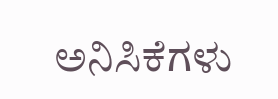ಅನಿಸಿಕೆಗಳು